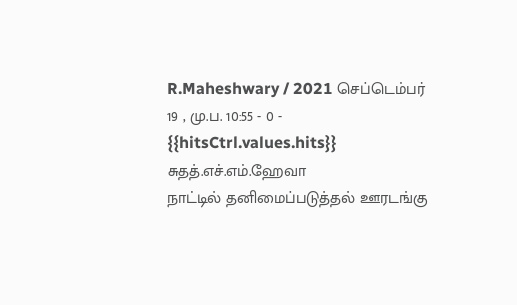R.Maheshwary / 2021 செப்டெம்பர் 19 , மு.ப. 10:55 - 0 - {{hitsCtrl.values.hits}}
சுதத்.எச்.எம்.ஹேவா
நாட்டில் தனிமைப்படுத்தல் ஊரடங்கு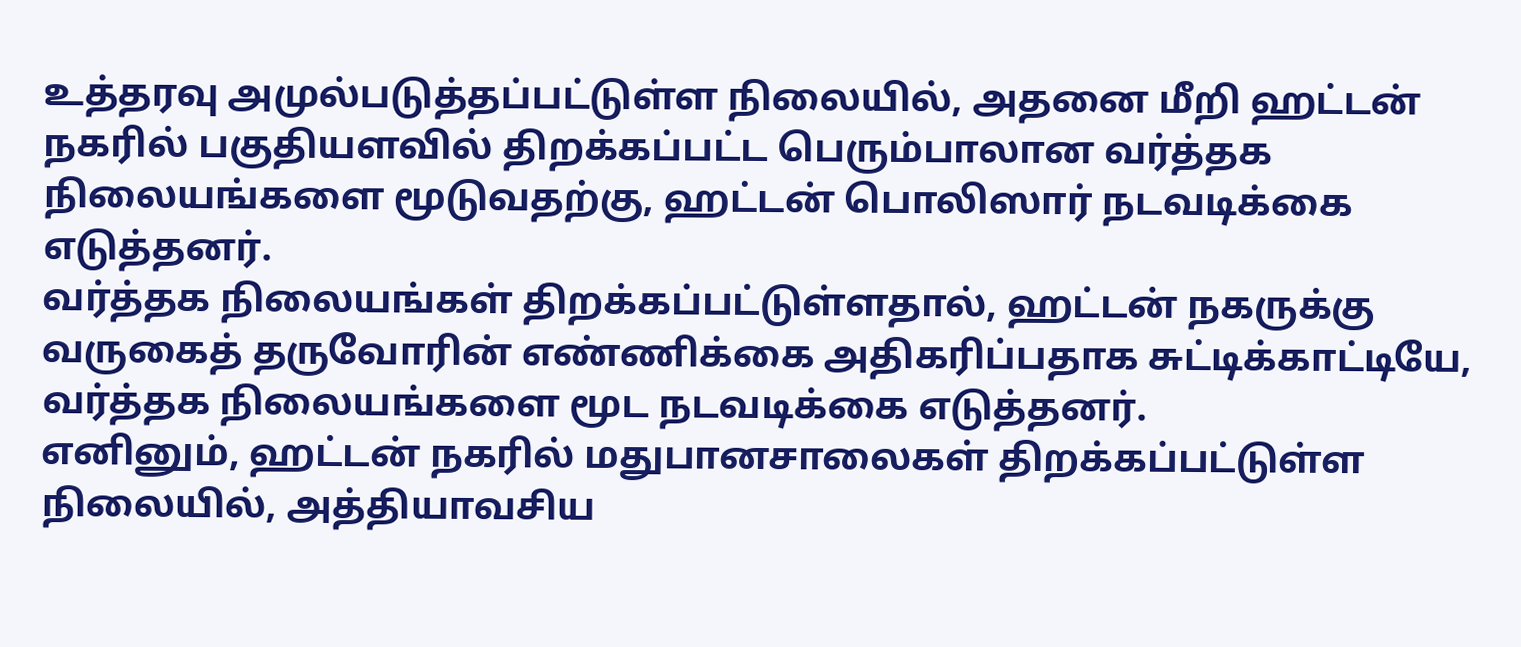உத்தரவு அமுல்படுத்தப்பட்டுள்ள நிலையில், அதனை மீறி ஹட்டன் நகரில் பகுதியளவில் திறக்கப்பட்ட பெரும்பாலான வர்த்தக நிலையங்களை மூடுவதற்கு, ஹட்டன் பொலிஸார் நடவடிக்கை எடுத்தனர்.
வர்த்தக நிலையங்கள் திறக்கப்பட்டுள்ளதால், ஹட்டன் நகருக்கு வருகைத் தருவோரின் எண்ணிக்கை அதிகரிப்பதாக சுட்டிக்காட்டியே, வர்த்தக நிலையங்களை மூட நடவடிக்கை எடுத்தனர்.
எனினும், ஹட்டன் நகரில் மதுபானசாலைகள் திறக்கப்பட்டுள்ள நிலையில், அத்தியாவசிய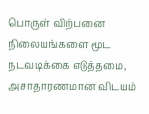பொருள் விற்பனை நிலையங்களை மூட நடவடிக்கை எடுத்தமை, அசாதாரணமான விடயம்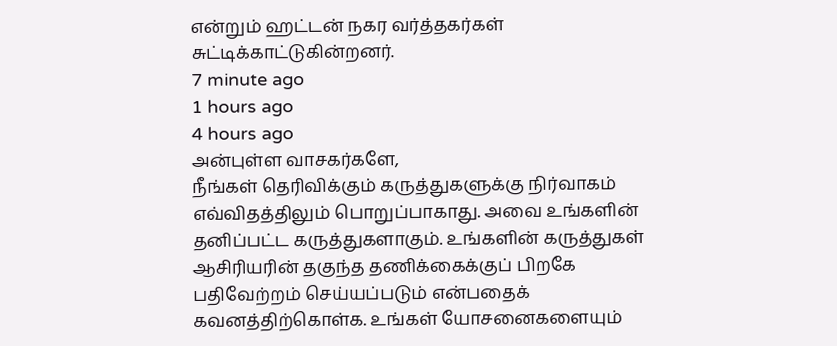என்றும் ஹட்டன் நகர வர்த்தகர்கள் சுட்டிக்காட்டுகின்றனர்.
7 minute ago
1 hours ago
4 hours ago
அன்புள்ள வாசகர்களே,
நீங்கள் தெரிவிக்கும் கருத்துகளுக்கு நிர்வாகம் எவ்விதத்திலும் பொறுப்பாகாது. அவை உங்களின் தனிப்பட்ட கருத்துகளாகும். உங்களின் கருத்துகள் ஆசிரியரின் தகுந்த தணிக்கைக்குப் பிறகே பதிவேற்றம் செய்யப்படும் என்பதைக் கவனத்திற்கொள்க. உங்கள் யோசனைகளையும்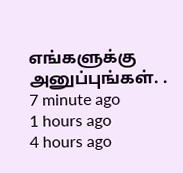எங்களுக்கு அனுப்புங்கள். .
7 minute ago
1 hours ago
4 hours ago